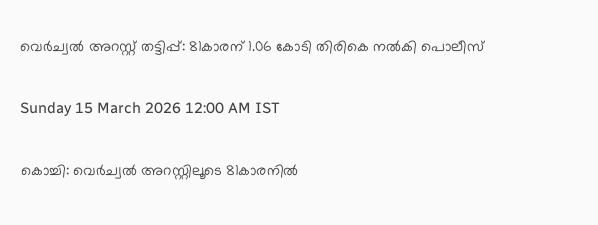വെർച്വൽ അറസ്റ്റ് തട്ടിപ്പ്: 81കാരന് 1.06 കോടി തിരികെ നൽകി പൊലീസ്

Sunday 15 March 2026 12:00 AM IST

കൊച്ചി: വെർച്വൽ അറസ്റ്റിലൂടെ 81കാരനിൽ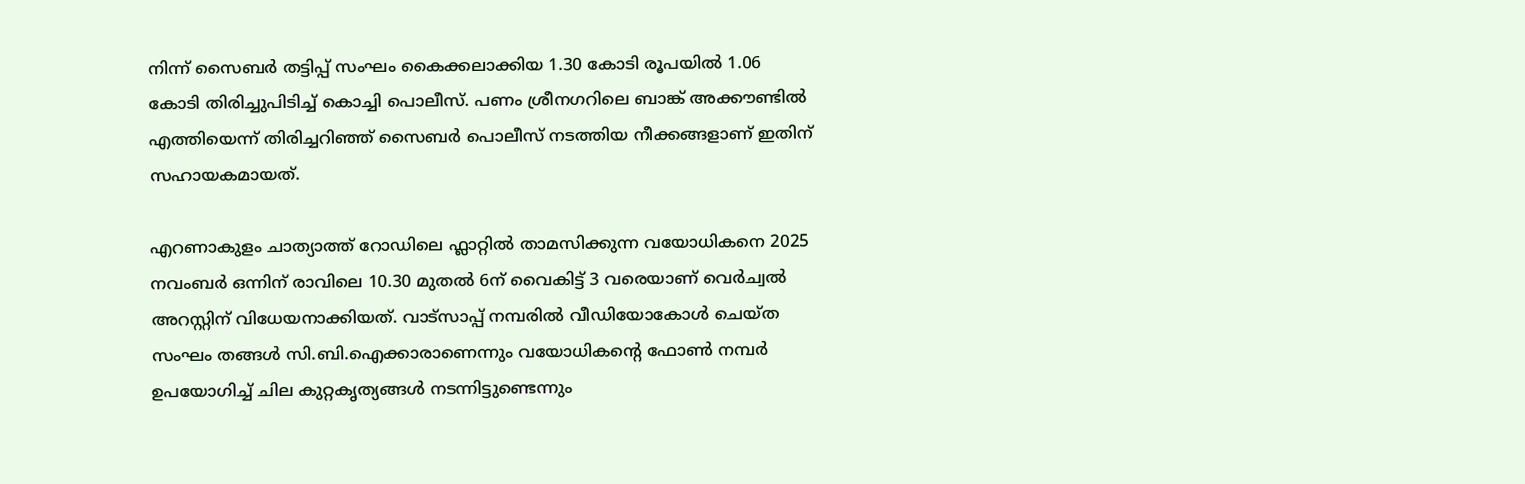നിന്ന് സൈബർ തട്ടിപ്പ് സംഘം കൈക്കലാക്കിയ 1.30 കോടി രൂപയിൽ 1.06 കോടി തിരിച്ചുപിടിച്ച് കൊച്ചി പൊലീസ്. പണം ശ്രീനഗറിലെ ബാങ്ക് അക്കൗണ്ടിൽ എത്തിയെന്ന് തിരിച്ചറിഞ്ഞ് സൈബർ പൊലീസ് നടത്തിയ നീക്കങ്ങളാണ് ഇതിന് സഹായകമായത്.

എറണാകുളം ചാത്യാത്ത് റോഡിലെ ഫ്ലാറ്റിൽ താമസിക്കുന്ന വയോധികനെ 2025 നവംബർ ഒന്നിന് രാവിലെ 10.30 മുതൽ 6ന് വൈകിട്ട് 3 വരെയാണ് വെർച്വൽ അറസ്റ്റിന് വിധേയനാക്കിയത്. വാട്സാപ്പ് നമ്പരിൽ വീഡിയോകോൾ ചെയ്ത സംഘം തങ്ങൾ സി.ബി.ഐക്കാരാണെന്നും വയോധികന്റെ ഫോൺ നമ്പർ ഉപയോഗിച്ച് ചില കുറ്റകൃത്യങ്ങൾ നടന്നിട്ടുണ്ടെന്നും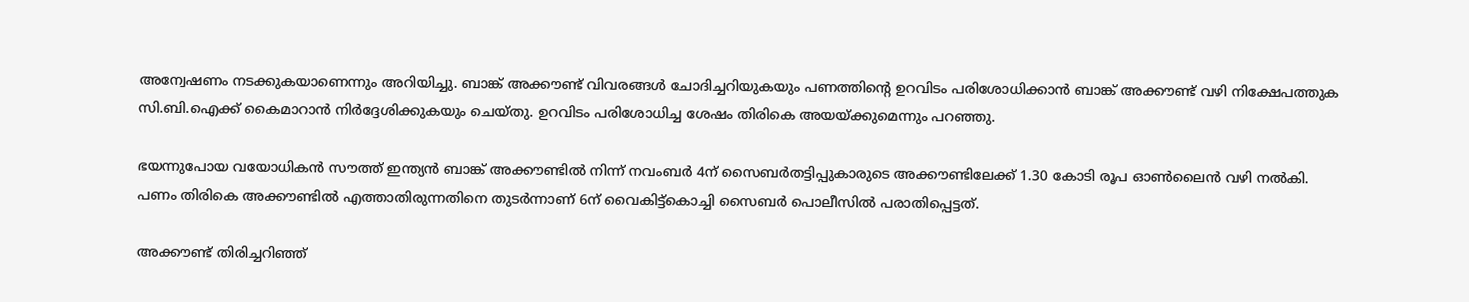അന്വേഷണം നടക്കുകയാണെന്നും അറിയിച്ചു. ബാങ്ക് അക്കൗണ്ട് വിവരങ്ങൾ ചോദിച്ചറിയുകയും പണത്തിന്റെ ഉറവിടം പരിശോധിക്കാൻ ബാങ്ക് അക്കൗണ്ട് വഴി നിക്ഷേപത്തുക സി.ബി.ഐക്ക് കൈമാറാൻ നിർദ്ദേശിക്കുകയും ചെയ്തു. ഉറവിടം പരിശോധിച്ച ശേഷം തിരികെ അയയ്‌ക്കുമെന്നും പറഞ്ഞു.

ഭയന്നുപോയ വയോധികൻ സൗത്ത് ഇന്ത്യൻ ബാങ്ക് അക്കൗണ്ടിൽ നിന്ന് നവംബർ 4ന് സൈബർതട്ടിപ്പുകാരുടെ അക്കൗണ്ടിലേക്ക് 1.30 കോടി രൂപ ഓൺലൈൻ വഴി നൽകി. പണം തിരികെ അക്കൗണ്ടിൽ എത്താതിരുന്നതിനെ തുടർന്നാണ് 6ന് വൈകിട്ട്കൊച്ചി സൈബർ പൊലീസിൽ പരാതിപ്പെട്ടത്.

അക്കൗണ്ട് തിരിച്ചറിഞ്ഞ്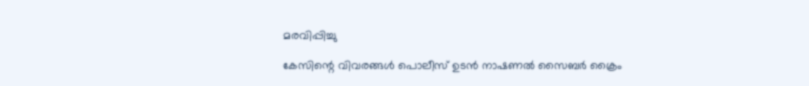മരവിപ്പിച്ചു

കേസിന്റെ വിവരങ്ങൾ പൊലീസ് ഉടൻ നാഷണൽ സൈബർ ക്രൈം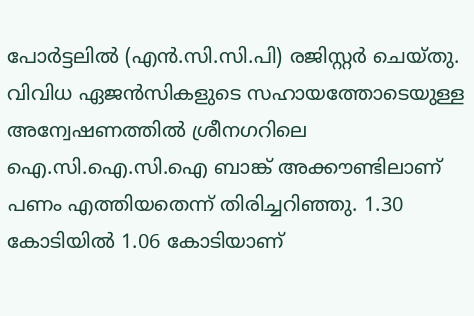പോർട്ടലിൽ (എൻ.സി.സി.പി) രജിസ്റ്റർ ചെയ്തു. വിവിധ ഏജൻസികളുടെ സഹായത്തോടെയുള്ള അന്വേഷണത്തിൽ ശ്രീനഗറിലെ ഐ.സി.ഐ.സി.ഐ ബാങ്ക് അക്കൗണ്ടിലാണ് പണം എത്തിയതെന്ന് തിരിച്ചറിഞ്ഞു. 1.30 കോടിയിൽ 1.06 കോടിയാണ്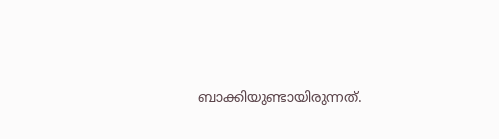ബാക്കിയുണ്ടായിരുന്നത്.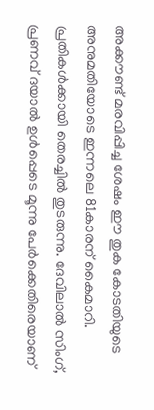അക്കൗണ്ട് മരവിപ്പിച്ച ശേഷം ഈ തുക കോടതിയുടെ അനുമതിയോടെ ഇന്നലെ 81കാരന് കൈമാറി. പ്രതികൾക്കായി തെരച്ചിൽ തുടരുന്നു. ദേവിലാൽ സിംഗ്, പ്രണവ് ദയാൽ ഉൾപ്പെടെ മൂന്നു പേർക്കെതിരെയാണ്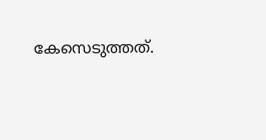കേസെടുത്തത്.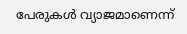പേരുകൾ വ്യാജമാണെന്ന്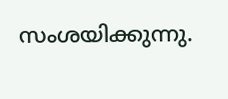സംശയിക്കുന്നു.